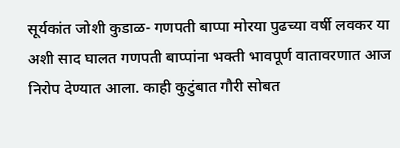सूर्यकांत जोशी कुडाळ- गणपती बाप्पा मोरया पुढच्या वर्षी लवकर या अशी साद घालत गणपती बाप्पांना भक्ती भावपूर्ण वातावरणात आज निरोप देण्यात आला. काही कुटुंबात गौरी सोबत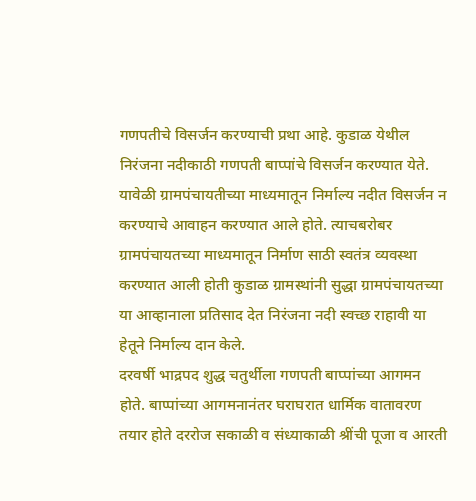गणपतीचे विसर्जन करण्याची प्रथा आहे. कुडाळ येथील निरंजना नदीकाठी गणपती बाप्पांचे विसर्जन करण्यात येते. यावेळी ग्रामपंचायतीच्या माध्यमातून निर्माल्य नदीत विसर्जन न करण्याचे आवाहन करण्यात आले होते. त्याचबरोबर ग्रामपंचायतच्या माध्यमातून निर्माण साठी स्वतंत्र व्यवस्था करण्यात आली होती कुडाळ ग्रामस्थांनी सुद्धा ग्रामपंचायतच्या या आव्हानाला प्रतिसाद देत निरंजना नदी स्वच्छ राहावी या हेतूने निर्माल्य दान केले.
दरवर्षी भाद्रपद शुद्ध चतुर्थीला गणपती बाप्पांच्या आगमन होते. बाप्पांच्या आगमनानंतर घराघरात धार्मिक वातावरण तयार होते दररोज सकाळी व संध्याकाळी श्रींची पूजा व आरती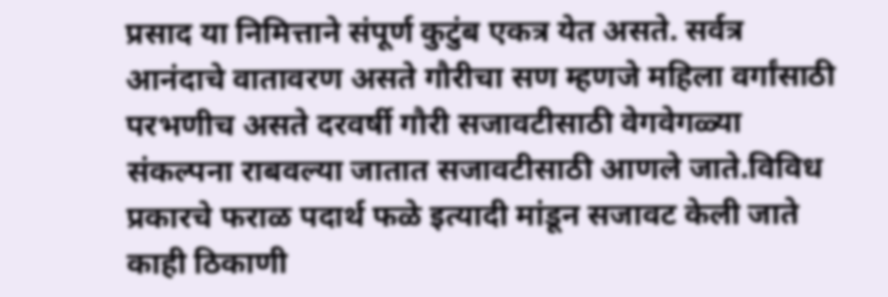प्रसाद या निमित्ताने संपूर्ण कुटुंब एकत्र येत असते. सर्वत्र आनंदाचे वातावरण असते गौरीचा सण म्हणजे महिला वर्गांसाठी परभणीच असते दरवर्षी गौरी सजावटीसाठी वेगवेगळ्या संकल्पना राबवल्या जातात सजावटीसाठी आणले जाते.विविध प्रकारचे फराळ पदार्थ फळे इत्यादी मांडून सजावट केली जाते काही ठिकाणी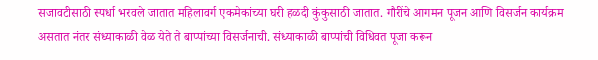सजावटीसाठी स्पर्धा भरवले जातात महिलावर्ग एकमेकांच्या घरी हळदी कुंकुसाठी जातात. गौरींचे आगमन पूजन आणि विसर्जन कार्यक्रम असतात नंतर संध्याकाळी वेळ येते ते बाप्पांच्या विसर्जनाची. संध्याकाळी बाप्पांची विधिवत पूजा करून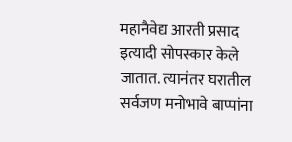महानैवेद्य आरती प्रसाद इत्यादी सोपस्कार केले जातात. त्यानंतर घरातील सर्वजण मनोभावे बाप्पांना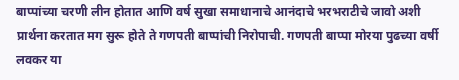बाप्पांच्या चरणी लीन होतात आणि वर्ष सुखा समाधानाचे आनंदाचे भरभराटीचे जावो अशी प्रार्थना करतात मग सुरू होते ते गणपती बाप्पांची निरोपाची. गणपती बाप्पा मोरया पुढच्या वर्षी लवकर या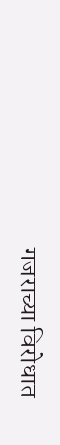गजराच्या विरोधात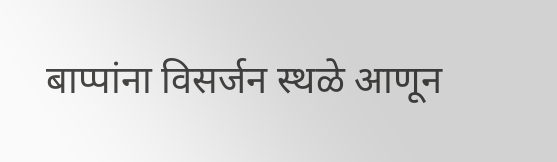बाप्पांना विसर्जन स्थळे आणून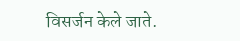विसर्जन केले जाते.